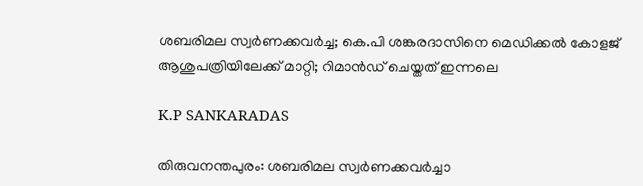ശബരിമല സ്വര്‍ണക്കവര്‍ച്ച; കെ.പി ശങ്കരദാസിനെ മെഡിക്കല്‍ കോളജ് ആശുപത്രിയിലേക്ക് മാറ്റി; റിമാന്‍ഡ് ചെയ്തത് ഇന്നലെ

K.P SANKARADAS

തിരുവനന്തപുരം: ശബരിമല സ്വര്‍ണക്കവര്‍ച്ചാ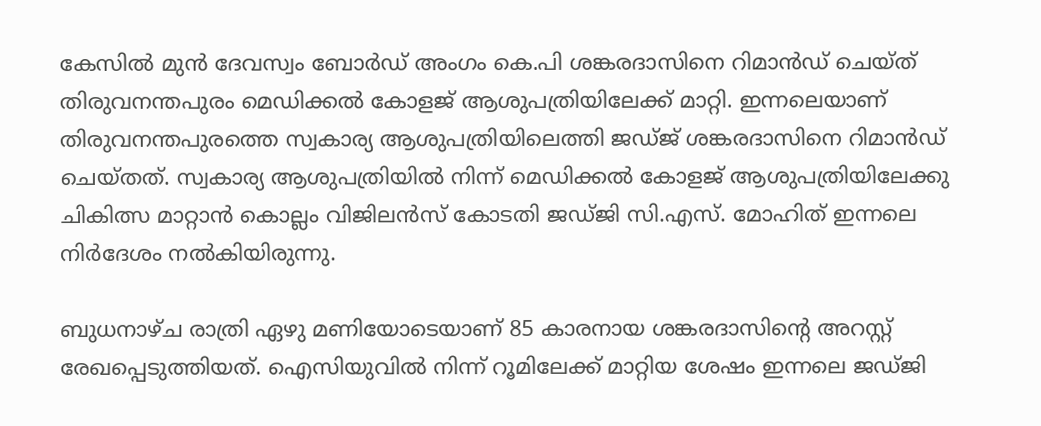കേസില്‍ മുന്‍ ദേവസ്വം ബോര്‍ഡ് അംഗം കെ.പി ശങ്കരദാസിനെ റിമാന്‍ഡ് ചെയ്ത് തിരുവനന്തപുരം മെഡിക്കല്‍ കോളജ് ആശുപത്രിയിലേക്ക് മാറ്റി. ഇന്നലെയാണ് തിരുവനന്തപുരത്തെ സ്വകാര്യ ആശുപത്രിയിലെത്തി ജഡ്ജ് ശങ്കരദാസിനെ റിമാന്‍ഡ് ചെയ്തത്. സ്വകാര്യ ആശുപത്രിയില്‍ നിന്ന് മെഡിക്കല്‍ കോളജ് ആശുപത്രിയിലേക്കു ചികിത്സ മാറ്റാന്‍ കൊല്ലം വിജിലന്‍സ് കോടതി ജഡ്ജി സി.എസ്. മോഹിത് ഇന്നലെ നിര്‍ദേശം നല്‍കിയിരുന്നു.

ബുധനാഴ്ച രാത്രി ഏഴു മണിയോടെയാണ് 85 കാരനായ ശങ്കരദാസിന്റെ അറസ്റ്റ് രേഖപ്പെടുത്തിയത്. ഐസിയുവില്‍ നിന്ന് റൂമിലേക്ക് മാറ്റിയ ശേഷം ഇന്നലെ ജഡ്ജി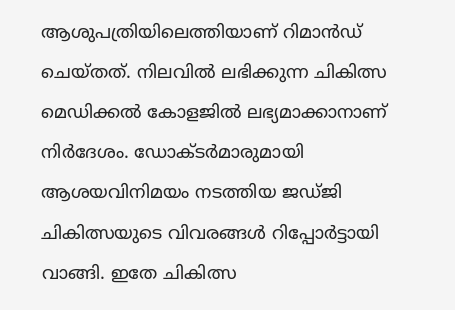ആശുപത്രിയിലെത്തിയാണ് റിമാന്‍ഡ് ചെയ്തത്. നിലവില്‍ ലഭിക്കുന്ന ചികിത്സ മെഡിക്കല്‍ കോളജില്‍ ലഭ്യമാക്കാനാണ് നിര്‍ദേശം. ഡോക്ടര്‍മാരുമായി ആശയവിനിമയം നടത്തിയ ജഡ്ജി ചികിത്സയുടെ വിവരങ്ങള്‍ റിപ്പോര്‍ട്ടായി വാങ്ങി. ഇതേ ചികിത്സ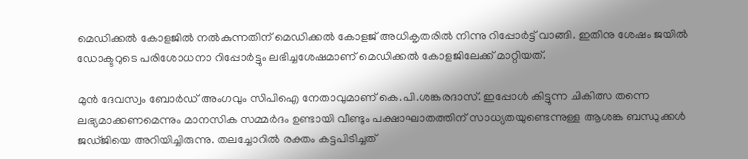മെഡിക്കല്‍ കോളജില്‍ നല്‍കുന്നതിന് മെഡിക്കല്‍ കോളജ് അധികൃതരില്‍ നിന്നു റിപ്പോര്‍ട്ട് വാങ്ങി. ഇതിനു ശേഷം ജയില്‍ ഡോക്ടറുടെ പരിശോധനാ റിപ്പോര്‍ട്ടും ലഭിച്ചശേഷമാണ് മെഡിക്കല്‍ കോളജിലേക്ക് മാറ്റിയത്.

മുന്‍ ദേവസ്വം ബോര്‍ഡ് അംഗവും സിപിഐ നേതാവുമാണ് കെ.പി.ശങ്കരദാസ്. ഇപ്പോള്‍ കിട്ടുന്ന ചികിത്സ തന്നെ ലഭ്യമാക്കണമെന്നും മാനസിക സമ്മര്‍ദം ഉണ്ടായി വീണ്ടും പക്ഷാഘാതത്തിന് സാധ്യതയുണ്ടെന്നുള്ള ആശങ്ക ബന്ധുക്കള്‍ ജഡ്ജിയെ അറിയിച്ചിരുന്നു. തലച്ചോറില്‍ രക്തം കട്ടപിടിച്ചത്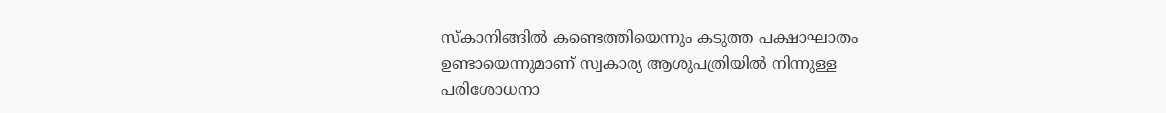സ്‌കാനിങ്ങില്‍ കണ്ടെത്തിയെന്നും കടുത്ത പക്ഷാഘാതം ഉണ്ടായെന്നുമാണ് സ്വകാര്യ ആശുപത്രിയില്‍ നിന്നുള്ള പരിശോധനാ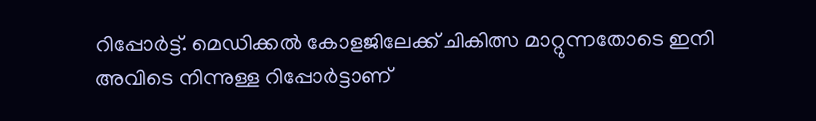റിപ്പോര്‍ട്ട്. മെഡിക്കല്‍ കോളജിലേക്ക് ചികിത്സ മാറ്റുന്നതോടെ ഇനി അവിടെ നിന്നുള്ള റിപ്പോര്‍ട്ടാണ്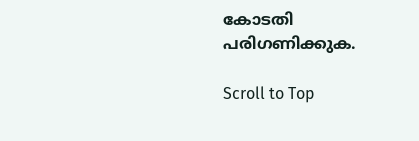കോടതി പരിഗണിക്കുക.

Scroll to Top